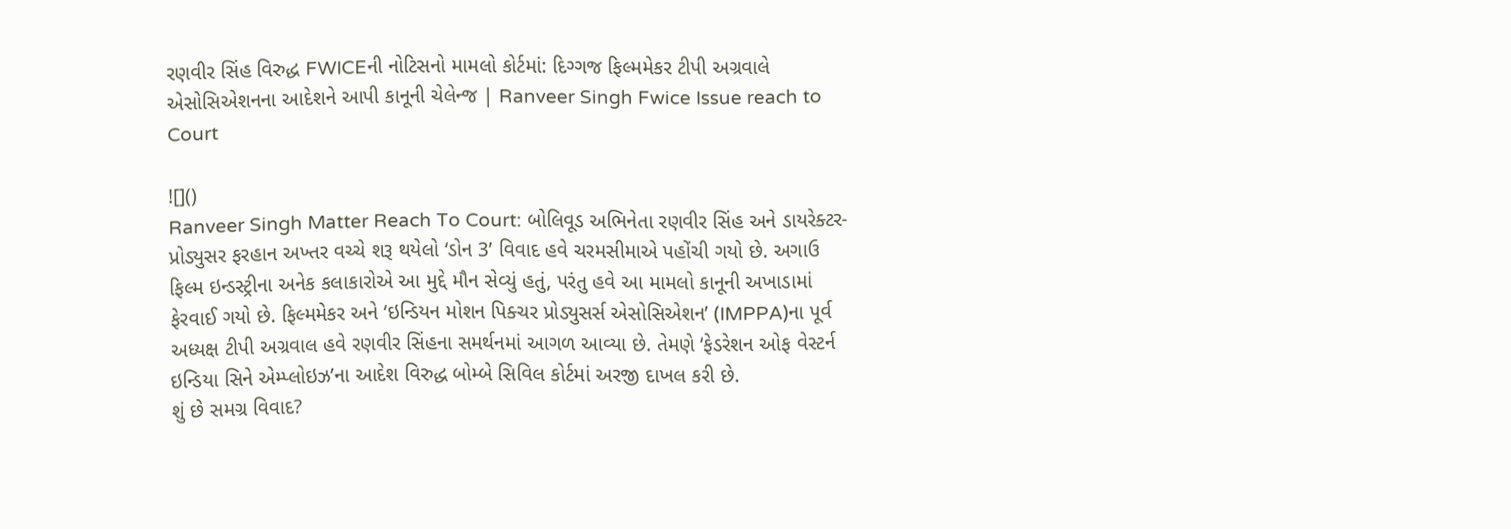રણવીર સિંહ વિરુદ્ધ FWICEની નોટિસનો મામલો કોર્ટમાં: દિગ્ગજ ફિલ્મમેકર ટીપી અગ્રવાલે એસોસિએશનના આદેશને આપી કાનૂની ચેલેન્જ | Ranveer Singh Fwice Issue reach to Court

![]()
Ranveer Singh Matter Reach To Court: બોલિવૂડ અભિનેતા રણવીર સિંહ અને ડાયરેક્ટર-પ્રોડ્યુસર ફરહાન અખ્તર વચ્ચે શરૂ થયેલો ‘ડોન 3’ વિવાદ હવે ચરમસીમાએ પહોંચી ગયો છે. અગાઉ ફિલ્મ ઇન્ડસ્ટ્રીના અનેક કલાકારોએ આ મુદ્દે મૌન સેવ્યું હતું, પરંતુ હવે આ મામલો કાનૂની અખાડામાં ફેરવાઈ ગયો છે. ફિલ્મમેકર અને ‘ઇન્ડિયન મોશન પિક્ચર પ્રોડ્યુસર્સ એસોસિએશન’ (IMPPA)ના પૂર્વ અધ્યક્ષ ટીપી અગ્રવાલ હવે રણવીર સિંહના સમર્થનમાં આગળ આવ્યા છે. તેમણે ‘ફેડરેશન ઓફ વેસ્ટર્ન ઇન્ડિયા સિને એમ્પ્લોઇઝ’ના આદેશ વિરુદ્ધ બોમ્બે સિવિલ કોર્ટમાં અરજી દાખલ કરી છે.
શું છે સમગ્ર વિવાદ?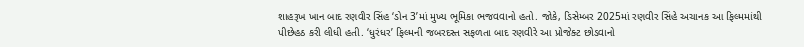શાહરૂખ ખાન બાદ રણવીર સિંહ ‘ડોન 3’માં મુખ્ય ભૂમિકા ભજવવાનો હતો. જોકે, ડિસેમ્બર 2025માં રણવીર સિંહે અચાનક આ ફિલ્મમાંથી પીછેહઠ કરી લીધી હતી. ‘ધુરંધર’ ફિલ્મની જબરદસ્ત સફળતા બાદ રણવીરે આ પ્રોજેક્ટ છોડવાનો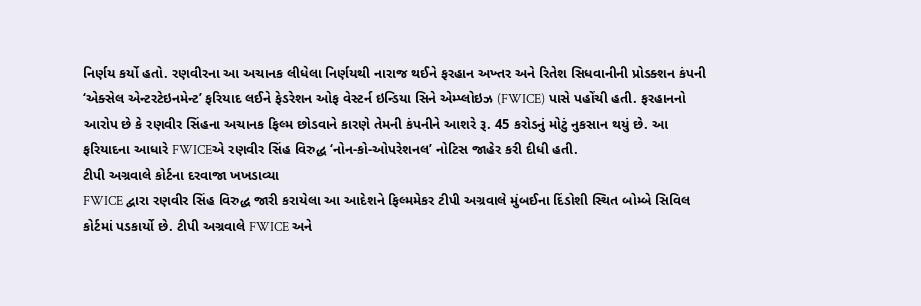નિર્ણય કર્યો હતો. રણવીરના આ અચાનક લીધેલા નિર્ણયથી નારાજ થઈને ફરહાન અખ્તર અને રિતેશ સિધવાનીની પ્રોડક્શન કંપની ‘એક્સેલ એન્ટરટેઇનમેન્ટ’ ફરિયાદ લઈને ફેડરેશન ઓફ વેસ્ટર્ન ઇન્ડિયા સિને એમ્પ્લોઇઝ (FWICE) પાસે પહોંચી હતી. ફરહાનનો આરોપ છે કે રણવીર સિંહના અચાનક ફિલ્મ છોડવાને કારણે તેમની કંપનીને આશરે રૂ. 45 કરોડનું મોટું નુકસાન થયું છે. આ ફરિયાદના આધારે FWICEએ રણવીર સિંહ વિરુદ્ધ ‘નોન-કો-ઓપરેશનલ’ નોટિસ જાહેર કરી દીધી હતી.
ટીપી અગ્રવાલે કોર્ટના દરવાજા ખખડાવ્યા
FWICE દ્વારા રણવીર સિંહ વિરુદ્ધ જારી કરાયેલા આ આદેશને ફિલ્મમેકર ટીપી અગ્રવાલે મુંબઈના દિંડોશી સ્થિત બોમ્બે સિવિલ કોર્ટમાં પડકાર્યો છે. ટીપી અગ્રવાલે FWICE અને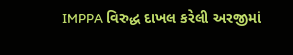IMPPA વિરુદ્ધ દાખલ કરેલી અરજીમાં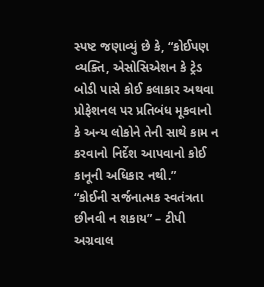સ્પષ્ટ જણાવ્યું છે કે, “કોઈપણ વ્યક્તિ, એસોસિએશન કે ટ્રેડ બોડી પાસે કોઈ કલાકાર અથવા પ્રોફેશનલ પર પ્રતિબંધ મૂકવાનો કે અન્ય લોકોને તેની સાથે કામ ન કરવાનો નિર્દેશ આપવાનો કોઈ કાનૂની અધિકાર નથી.”
“કોઈની સર્જનાત્મક સ્વતંત્રતા છીનવી ન શકાય” – ટીપી અગ્રવાલ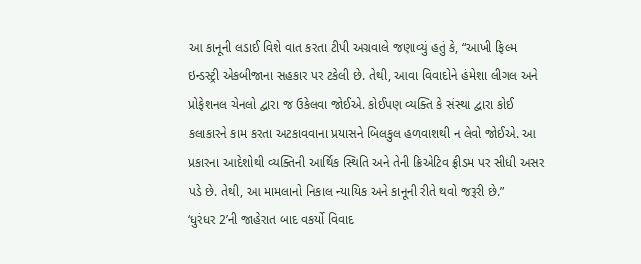આ કાનૂની લડાઈ વિશે વાત કરતા ટીપી અગ્રવાલે જણાવ્યું હતું કે, “આખી ફિલ્મ ઇન્ડસ્ટ્રી એકબીજાના સહકાર પર ટકેલી છે. તેથી, આવા વિવાદોને હંમેશા લીગલ અને પ્રોફેશનલ ચેનલો દ્વારા જ ઉકેલવા જોઈએ. કોઈપણ વ્યક્તિ કે સંસ્થા દ્વારા કોઈ કલાકારને કામ કરતા અટકાવવાના પ્રયાસને બિલકુલ હળવાશથી ન લેવો જોઈએ. આ પ્રકારના આદેશોથી વ્યક્તિની આર્થિક સ્થિતિ અને તેની ક્રિએટિવ ફ્રીડમ પર સીધી અસર પડે છે. તેથી, આ મામલાનો નિકાલ ન્યાયિક અને કાનૂની રીતે થવો જરૂરી છે.”
‘ધુરંધર 2’ની જાહેરાત બાદ વકર્યો વિવાદ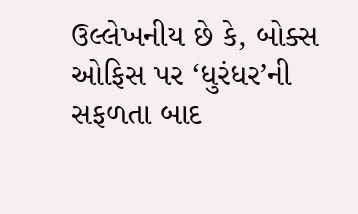ઉલ્લેખનીય છે કે, બોક્સ ઓફિસ પર ‘ધુરંધર’ની સફળતા બાદ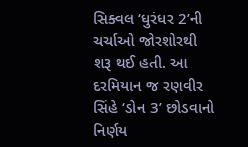સિક્વલ ‘ધુરંધર 2’ની ચર્ચાઓ જોરશોરથી શરૂ થઈ હતી. આ દરમિયાન જ રણવીર સિંહે ‘ડોન 3’ છોડવાનો નિર્ણય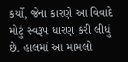કર્યો, જેના કારણે આ વિવાદે મોટું સ્વરૂપ ધારણ કરી લીધું છે. હાલમાં આ મામલો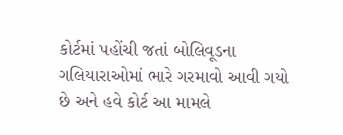કોર્ટમાં પહોંચી જતાં બોલિવૂડના ગલિયારાઓમાં ભારે ગરમાવો આવી ગયો છે અને હવે કોર્ટ આ મામલે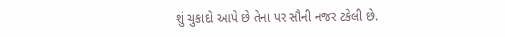શું ચુકાદો આપે છે તેના પર સૌની નજર ટકેલી છે.